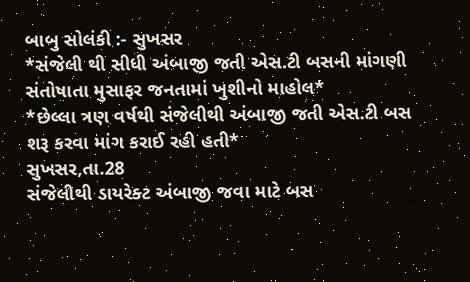બાબુ સોલંકી :- સુખસર
*સંજેલી થી સીધી અંબાજી જતી એસ.ટી બસની માંગણી સંતોષાતા મુસાફર જનતામાં ખુશીનો માહોલ*
*છેલ્લા ત્રણ વર્ષથી સંજેલીથી અંબાજી જતી એસ.ટી બસ શરૂ કરવા માંગ કરાઈ રહી હતી*
સુખસર,તા.28
સંજેલીથી ડાયરેક્ટ અંબાજી જવા માટે બસ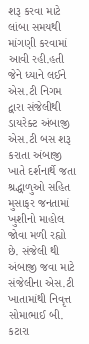શરૂ કરવા માટે લાંબા સમયથી માંગણી કરવામાં આવી રહી.હતી જેને ધ્યાને લઈને એસ.ટી નિગમ દ્વારા સંજેલીથી ડાયરેક્ટ અંબાજી એસ.ટી બસ શરૂ કરાતા અંબાજી ખાતે દર્શનાર્થે જતા શ્રદ્ધાળુઓ સહિત મુસાફર જનતામાં ખુશીનો માહોલ જોવા મળી રહ્યો છે. સંજેલી થી અંબાજી જવા માટે સંજેલીના એસ.ટી ખાતામાંથી નિવૃત્ત સોમાભાઈ બી. કટારા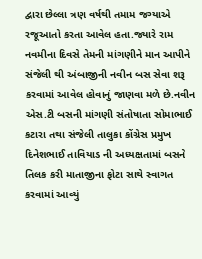દ્વારા છેલ્લા ત્રણ વર્ષથી તમામ જગ્યાએ રજૂઆતો કરતા આવેલ હતા.જ્યારે રામ નવમીના દિવસે તેમની માંગણીને માન આપીને સંજેલી થી અંબાજીની નવીન બસ સેવા શરૂ કરવામાં આવેલ હોવાનું જાણવા મળે છે.નવીન એસ.ટી બસની માંગણી સંતોષાતા સોમાભાઈ કટારા તથા સંજેલી તાલુકા કોંગ્રેસ પ્રમુખ દિનેશભાઈ તાવિયાડ ની અધ્યક્ષતામાં બસને તિલક કરી માતાજીના ફોટા સાથે સ્વાગત કરવામાં આવ્યું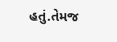હતું.તેમજ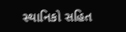સ્થાનિકો સહિત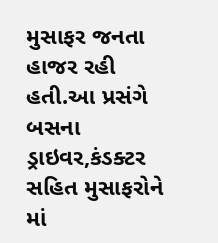મુસાફર જનતા હાજર રહી હતી.આ પ્રસંગે બસના ડ્રાઇવર,કંડક્ટર સહિત મુસાફરોને માં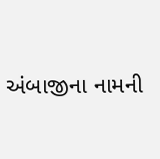અંબાજીના નામની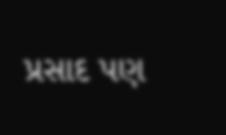પ્રસાદ પણ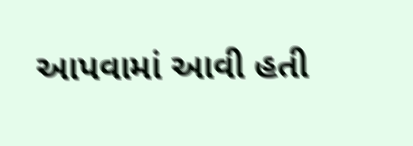આપવામાં આવી હતી